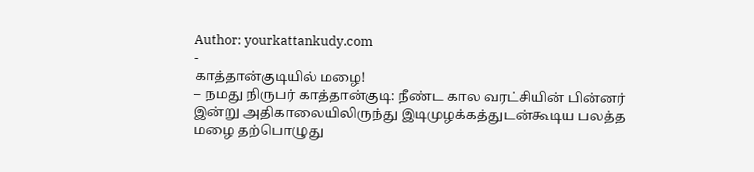Author: yourkattankudy.com
-
காத்தான்குடியில் மழை!
– நமது நிருபர் காத்தான்குடி: நீண்ட கால வரட்சியின் பின்னர் இன்று அதிகாலையிலிருந்து இடிமுழக்கத்துடன்கூடிய பலத்த மழை தற்பொழுது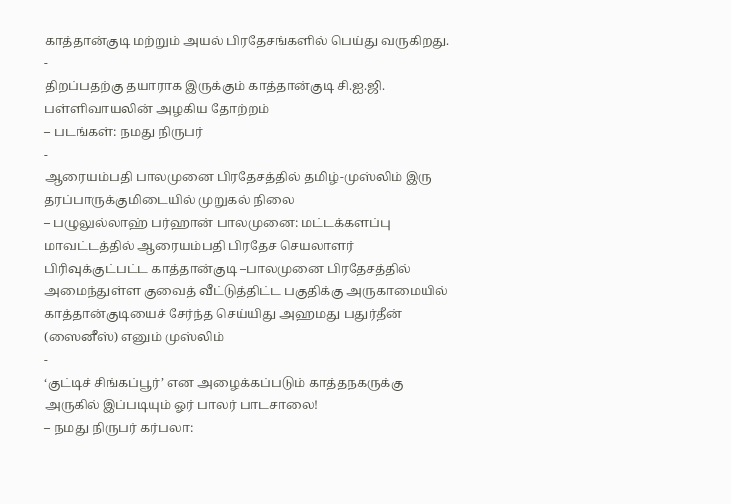காத்தான்குடி மற்றும் அயல் பிரதேசங்களில் பெய்து வருகிறது.
-
திறப்பதற்கு தயாராக இருக்கும் காத்தான்குடி சி.ஐ.ஜி. பள்ளிவாயலின் அழகிய தோற்றம்
– படங்கள்: நமது நிருபர்
-
ஆரையம்பதி பாலமுனை பிரதேசத்தில் தமிழ்-முஸ்லிம் இரு தரப்பாருக்குமிடையில் முறுகல் நிலை
– பழுலுல்லாஹ் பர்ஹான் பாலமுனை: மட்டக்களப்பு மாவட்டத்தில் ஆரையம்பதி பிரதேச செயலாளர் பிரிவுக்குட்பட்ட காத்தான்குடி –பாலமுனை பிரதேசத்தில் அமைந்துள்ள குவைத் வீட்டுத்திட்ட பகுதிக்கு அருகாமையில் காத்தான்குடியைச் சேர்ந்த செய்யிது அஹமது பதுர்தீன் (ஸைனீஸ்) எனும் முஸ்லிம்
-
‘குட்டிச் சிங்கப்பூர்’ என அழைக்கப்படும் காத்தநகருக்கு அருகில் இப்படியும் ஓர் பாலர் பாடசாலை!
– நமது நிருபர் கர்பலா: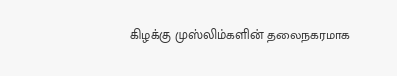கிழக்கு முஸ்லிம்களின் தலைநகரமாக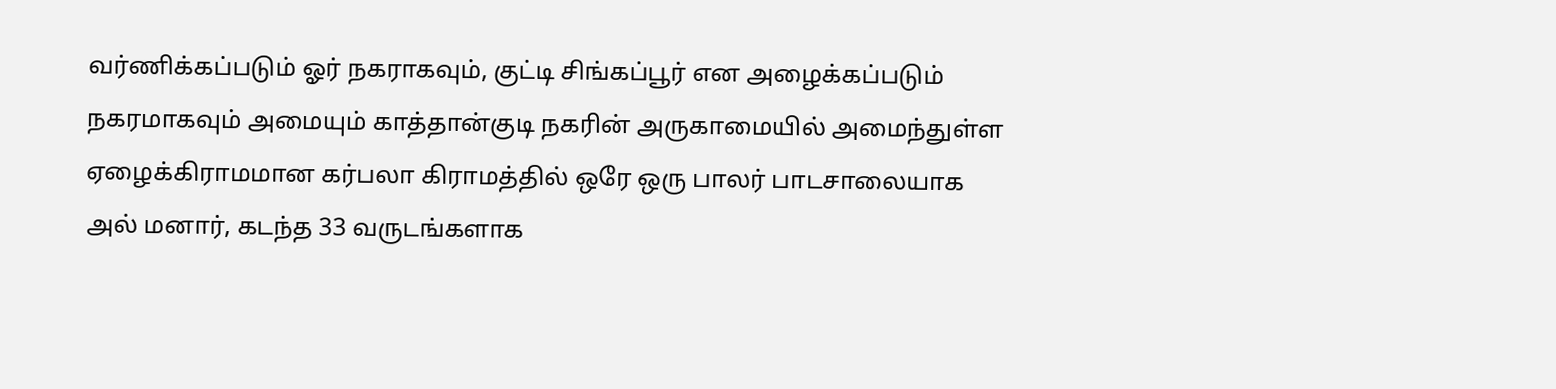வர்ணிக்கப்படும் ஓர் நகராகவும், குட்டி சிங்கப்பூர் என அழைக்கப்படும் நகரமாகவும் அமையும் காத்தான்குடி நகரின் அருகாமையில் அமைந்துள்ள ஏழைக்கிராமமான கர்பலா கிராமத்தில் ஒரே ஒரு பாலர் பாடசாலையாக அல் மனார், கடந்த 33 வருடங்களாக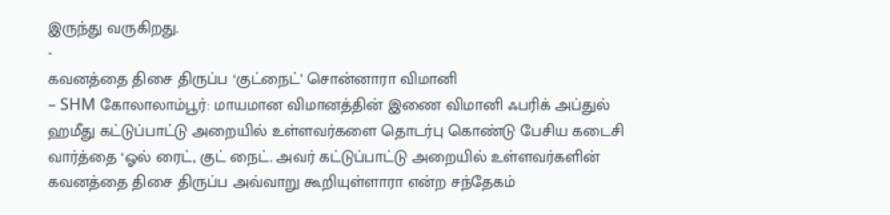இருந்து வருகிறது.
-
கவனத்தை திசை திருப்ப ‘குட்நைட்’ சொன்னாரா விமானி
– SHM கோலாலாம்பூர்: மாயமான விமானத்தின் இணை விமானி ஃபரிக் அப்துல் ஹமீது கட்டுப்பாட்டு அறையில் உள்ளவர்களை தொடர்பு கொண்டு பேசிய கடைசி வார்த்தை ‘ஓல் ரைட், குட் நைட். அவர் கட்டுப்பாட்டு அறையில் உள்ளவர்களின் கவனத்தை திசை திருப்ப அவ்வாறு கூறியுள்ளாரா என்ற சந்தேகம்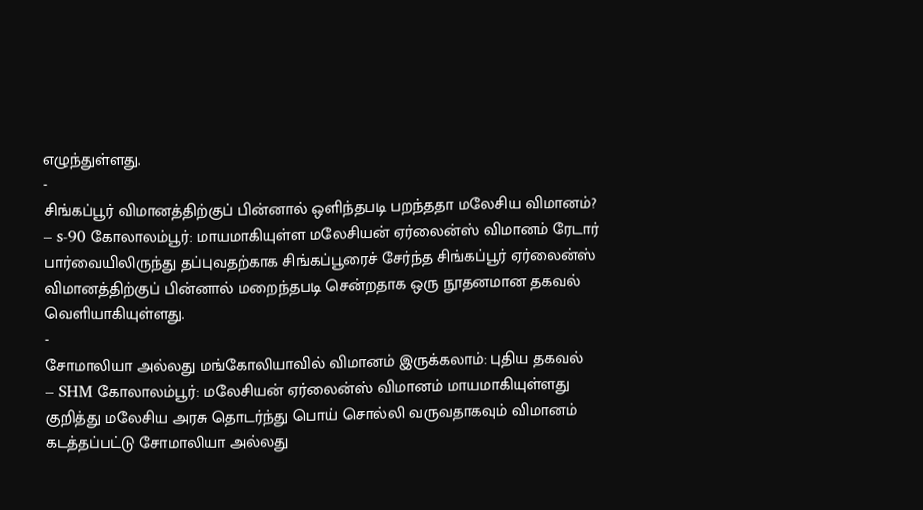எழுந்துள்ளது.
-
சிங்கப்பூர் விமானத்திற்குப் பின்னால் ஒளிந்தபடி பறந்ததா மலேசிய விமானம்?
– s-90 கோலாலம்பூர்: மாயமாகியுள்ள மலேசியன் ஏர்லைன்ஸ் விமானம் ரேடார் பார்வையிலிருந்து தப்புவதற்காக சிங்கப்பூரைச் சேர்ந்த சிங்கப்பூர் ஏர்லைன்ஸ் விமானத்திற்குப் பின்னால் மறைந்தபடி சென்றதாக ஒரு நூதனமான தகவல் வெளியாகியுள்ளது.
-
சோமாலியா அல்லது மங்கோலியாவில் விமானம் இருக்கலாம்: புதிய தகவல்
– SHM கோலாலம்பூர்: மலேசியன் ஏர்லைன்ஸ் விமானம் மாயமாகியுள்ளது குறித்து மலேசிய அரசு தொடர்ந்து பொய் சொல்லி வருவதாகவும் விமானம் கடத்தப்பட்டு சோமாலியா அல்லது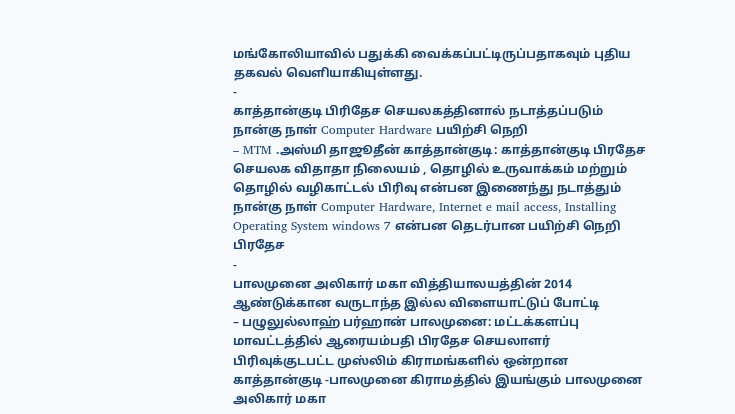மங்கோலியாவில் பதுக்கி வைக்கப்பட்டிருப்பதாகவும் புதிய தகவல் வெளியாகியுள்ளது.
-
காத்தான்குடி பிரிதேச செயலகத்தினால் நடாத்தப்படும் நான்கு நாள் Computer Hardware பயிற்சி நெறி
– MTM .அஸ்மி தாஜூதீன் காத்தான்குடி: காத்தான்குடி பிரதேச செயலக விதாதா நிலையம் , தொழில் உருவாக்கம் மற்றும் தொழில் வழிகாட்டல் பிரிவு என்பன இணைந்து நடாத்தும் நான்கு நாள் Computer Hardware, Internet e mail access, Installing Operating System windows 7 என்பன தெடர்பான பயிற்சி நெறி பிரதேச
-
பாலமுனை அலிகார் மகா வித்தியாலயத்தின் 2014 ஆண்டுக்கான வருடாந்த இல்ல விளையாட்டுப் போட்டி
– பழுலுல்லாஹ் பர்ஹான் பாலமுனை: மட்டக்களப்பு மாவட்டத்தில் ஆரையம்பதி பிரதேச செயலாளர் பிரிவுக்குடபட்ட முஸ்லிம் கிராமங்களில் ஒன்றான காத்தான்குடி -பாலமுனை கிராமத்தில் இயங்கும் பாலமுனை அலிகார் மகா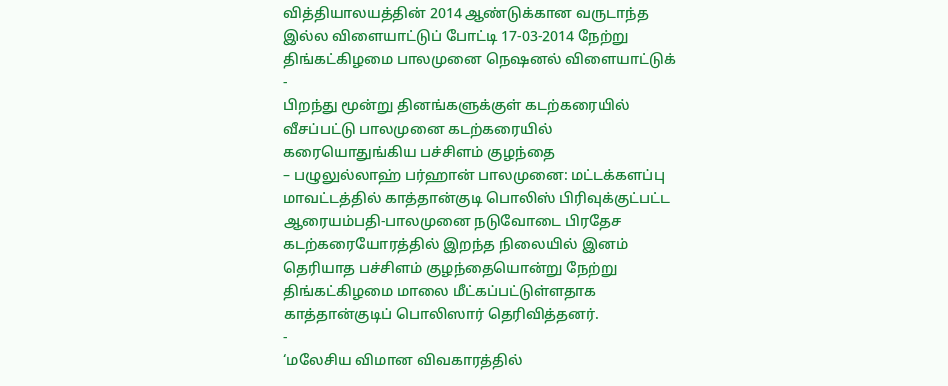வித்தியாலயத்தின் 2014 ஆண்டுக்கான வருடாந்த இல்ல விளையாட்டுப் போட்டி 17-03-2014 நேற்று திங்கட்கிழமை பாலமுனை நெஷனல் விளையாட்டுக்
-
பிறந்து மூன்று தினங்களுக்குள் கடற்கரையில் வீசப்பட்டு பாலமுனை கடற்கரையில் கரையொதுங்கிய பச்சிளம் குழந்தை
– பழுலுல்லாஹ் பர்ஹான் பாலமுனை: மட்டக்களப்பு மாவட்டத்தில் காத்தான்குடி பொலிஸ் பிரிவுக்குட்பட்ட ஆரையம்பதி-பாலமுனை நடுவோடை பிரதேச கடற்கரையோரத்தில் இறந்த நிலையில் இனம் தெரியாத பச்சிளம் குழந்தையொன்று நேற்று திங்கட்கிழமை மாலை மீட்கப்பட்டுள்ளதாக காத்தான்குடிப் பொலிஸார் தெரிவித்தனர்.
-
‘மலேசிய விமான விவகாரத்தில்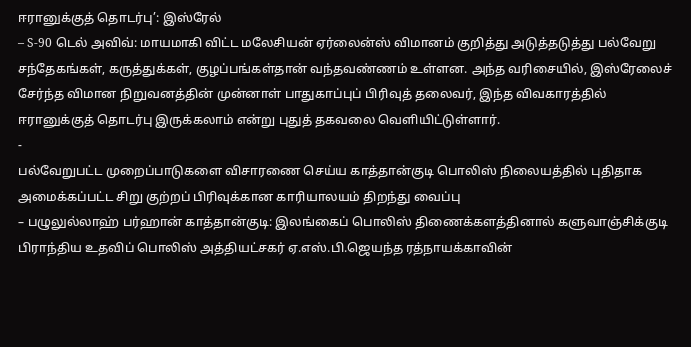ஈரானுக்குத் தொடர்பு’: இஸ்ரேல்
– S-90 டெல் அவிவ்: மாயமாகி விட்ட மலேசியன் ஏர்லைன்ஸ் விமானம் குறித்து அடுத்தடுத்து பல்வேறு சந்தேகங்கள், கருத்துக்கள், குழப்பங்கள்தான் வந்தவண்ணம் உள்ளன. அந்த வரிசையில், இஸ்ரேலைச் சேர்ந்த விமான நிறுவனத்தின் முன்னாள் பாதுகாப்புப் பிரிவுத் தலைவர், இந்த விவகாரத்தில் ஈரானுக்குத் தொடர்பு இருக்கலாம் என்று புதுத் தகவலை வெளியிட்டுள்ளார்.
-
பல்வேறுபட்ட முறைப்பாடுகளை விசாரணை செய்ய காத்தான்குடி பொலிஸ் நிலையத்தில் புதிதாக அமைக்கப்பட்ட சிறு குற்றப் பிரிவுக்கான காரியாலயம் திறந்து வைப்பு
– பழுலுல்லாஹ் பர்ஹான் காத்தான்குடி: இலங்கைப் பொலிஸ் திணைக்களத்தினால் களுவாஞ்சிக்குடி பிராந்திய உதவிப் பொலிஸ் அத்தியட்சகர் ஏ.எஸ்.பி.ஜெயந்த ரத்நாயக்காவின்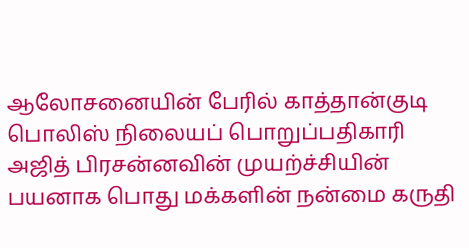ஆலோசனையின் பேரில் காத்தான்குடி பொலிஸ் நிலையப் பொறுப்பதிகாரி அஜித் பிரசன்னவின் முயற்ச்சியின் பயனாக பொது மக்களின் நன்மை கருதி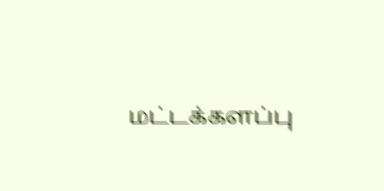மட்டக்களப்பு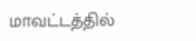மாவட்டத்தில்